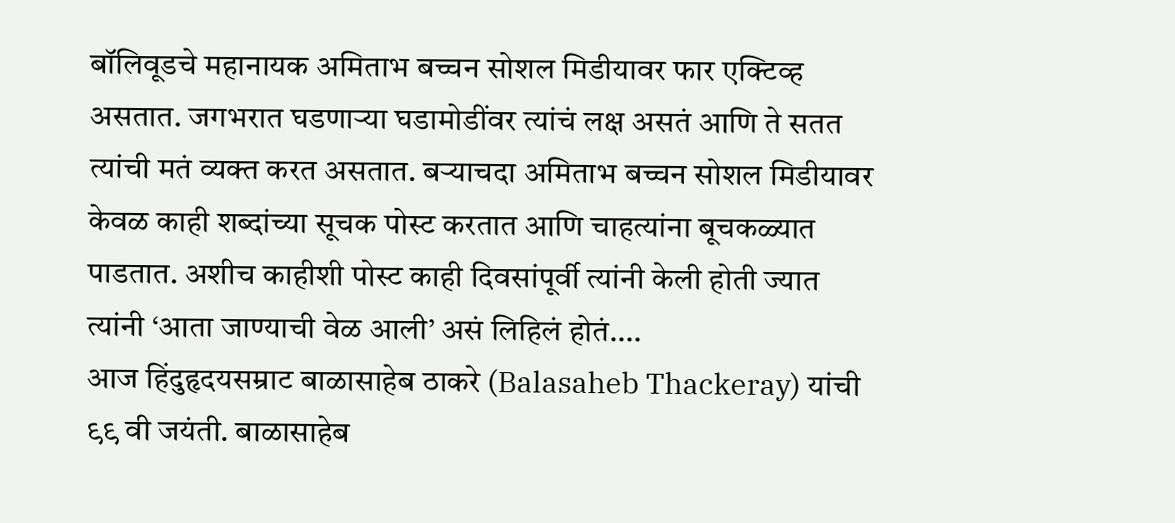बॉलिवूडचे महानायक अमिताभ बच्चन सोशल मिडीयावर फार एक्टिव्ह असतात. जगभरात घडणाऱ्या घडामोडींवर त्यांचं लक्ष असतं आणि ते सतत त्यांची मतं व्यक्त करत असतात. बऱ्याचदा अमिताभ बच्चन सोशल मिडीयावर केवळ काही शब्दांच्या सूचक पोस्ट करतात आणि चाहत्यांना बूचकळ्यात पाडतात. अशीच काहीशी पोस्ट काही दिवसांपूर्वी त्यांनी केली होती ज्यात त्यांनी ‘आता जाण्याची वेळ आली’ असं लिहिलं होतं.…
आज हिंदुहृदयसम्राट बाळासाहेब ठाकरे (Balasaheb Thackeray) यांची ९९ वी जयंती. बाळासाहेब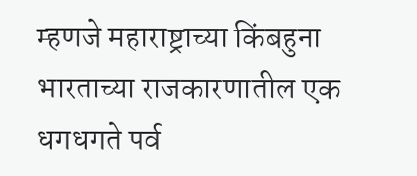म्हणजे महाराष्ट्राच्या किंबहुना भारताच्या राजकारणातील एक धगधगते पर्व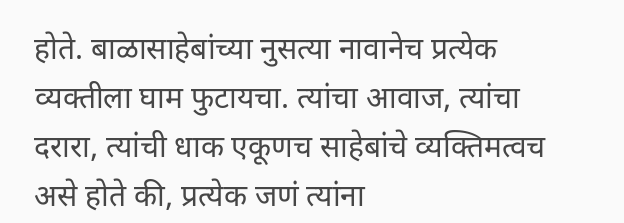होते. बाळासाहेबांच्या नुसत्या नावानेच प्रत्येक व्यक्तीला घाम फुटायचा. त्यांचा आवाज, त्यांचा दरारा, त्यांची धाक एकूणच साहेबांचे व्यक्तिमत्वच असे होते की, प्रत्येक जणं त्यांना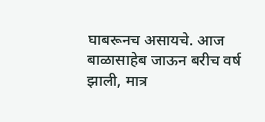घाबरूनच असायचे. आज बाळासाहेब जाऊन बरीच वर्ष झाली, मात्र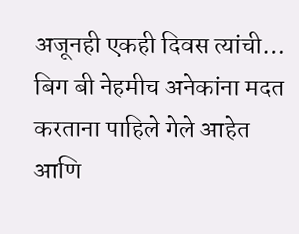अजूनही एकही दिवस त्यांची…
बिग बी नेहमीच अनेकांना मदत करताना पाहिले गेले आहेत आणि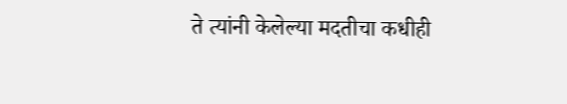ते त्यांनी केलेल्या मदतीचा कधीही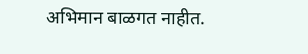अभिमान बाळगत नाहीत.